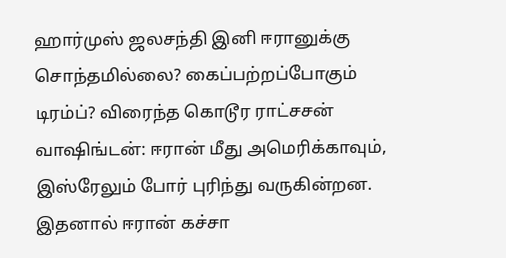ஹார்முஸ் ஜலசந்தி இனி ஈரானுக்கு சொந்தமில்லை? கைப்பற்றப்போகும் டிரம்ப்? விரைந்த கொடூர ராட்சசன்
வாஷிங்டன்: ஈரான் மீது அமெரிக்காவும், இஸ்ரேலும் போர் புரிந்து வருகின்றன. இதனால் ஈரான் கச்சா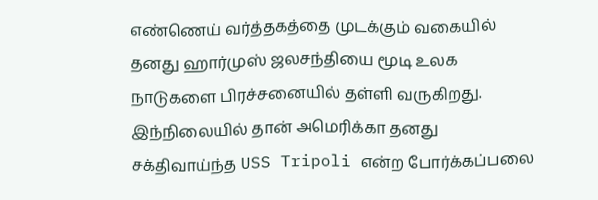எண்ணெய் வர்த்தகத்தை முடக்கும் வகையில் தனது ஹார்முஸ் ஜலசந்தியை மூடி உலக நாடுகளை பிரச்சனையில் தள்ளி வருகிறது. இந்நிலையில் தான் அமெரிக்கா தனது சக்திவாய்ந்த USS Tripoli என்ற போர்க்கப்பலை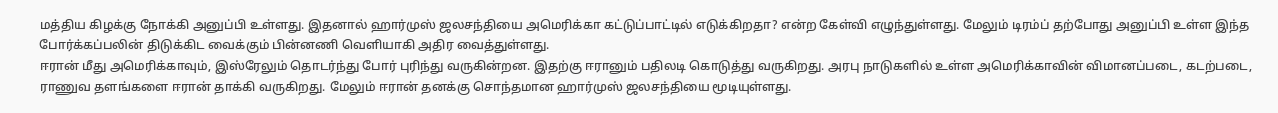மத்திய கிழக்கு நோக்கி அனுப்பி உள்ளது. இதனால் ஹார்முஸ் ஜலசந்தியை அமெரிக்கா கட்டுப்பாட்டில் எடுக்கிறதா? என்ற கேள்வி எழுந்துள்ளது. மேலும் டிரம்ப் தற்போது அனுப்பி உள்ள இந்த போர்க்கப்பலின் திடுக்கிட வைக்கும் பின்னணி வெளியாகி அதிர வைத்துள்ளது.
ஈரான் மீது அமெரிக்காவும், இஸ்ரேலும் தொடர்ந்து போர் புரிந்து வருகின்றன. இதற்கு ஈரானும் பதிலடி கொடுத்து வருகிறது. அரபு நாடுகளில் உள்ள அமெரிக்காவின் விமானப்படை, கடற்படை, ராணுவ தளங்களை ஈரான் தாக்கி வருகிறது. மேலும் ஈரான் தனக்கு சொந்தமான ஹார்முஸ் ஜலசந்தியை மூடியுள்ளது.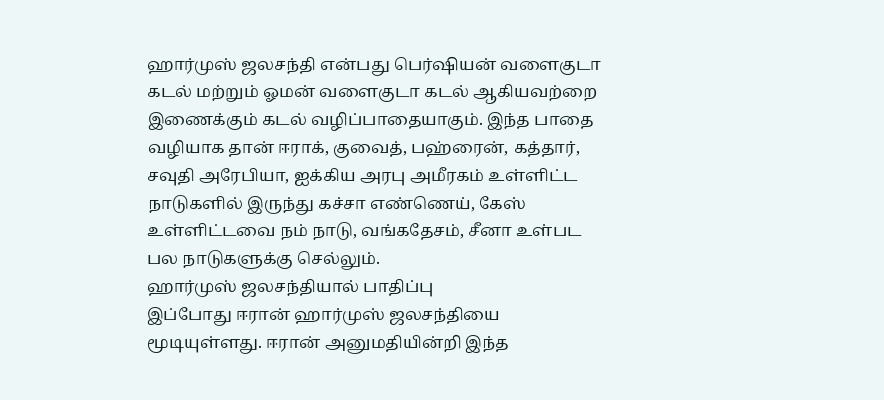ஹார்முஸ் ஜலசந்தி என்பது பெர்ஷியன் வளைகுடா கடல் மற்றும் ஓமன் வளைகுடா கடல் ஆகியவற்றை இணைக்கும் கடல் வழிப்பாதையாகும். இந்த பாதை வழியாக தான் ஈராக், குவைத், பஹ்ரைன், கத்தார், சவுதி அரேபியா, ஐக்கிய அரபு அமீரகம் உள்ளிட்ட நாடுகளில் இருந்து கச்சா எண்ணெய், கேஸ் உள்ளிட்டவை நம் நாடு, வங்கதேசம், சீனா உள்பட பல நாடுகளுக்கு செல்லும்.
ஹார்முஸ் ஜலசந்தியால் பாதிப்பு
இப்போது ஈரான் ஹார்முஸ் ஜலசந்தியை மூடியுள்ளது. ஈரான் அனுமதியின்றி இந்த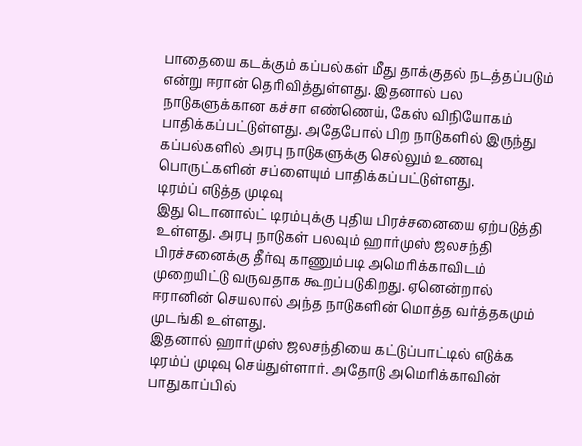பாதையை கடக்கும் கப்பல்கள் மீது தாக்குதல் நடத்தப்படும் என்று ஈரான் தெரிவித்துள்ளது. இதனால் பல நாடுகளுக்கான கச்சா எண்ணெய், கேஸ் விநியோகம் பாதிக்கப்பட்டுள்ளது. அதேபோல் பிற நாடுகளில் இருந்து கப்பல்களில் அரபு நாடுகளுக்கு செல்லும் உணவு பொருட்களின் சப்ளையும் பாதிக்கப்பட்டுள்ளது.
டிரம்ப் எடுத்த முடிவு
இது டொனால்ட் டிரம்புக்கு புதிய பிரச்சனையை ஏற்படுத்தி உள்ளது. அரபு நாடுகள் பலவும் ஹார்முஸ் ஜலசந்தி பிரச்சனைக்கு தீர்வு காணும்படி அமெரிக்காவிடம் முறையிட்டு வருவதாக கூறப்படுகிறது. ஏனென்றால் ஈரானின் செயலால் அந்த நாடுகளின் மொத்த வர்த்தகமும் முடங்கி உள்ளது.
இதனால் ஹார்முஸ் ஜலசந்தியை கட்டுப்பாட்டில் எடுக்க டிரம்ப் முடிவு செய்துள்ளார். அதோடு அமெரிக்காவின் பாதுகாப்பில்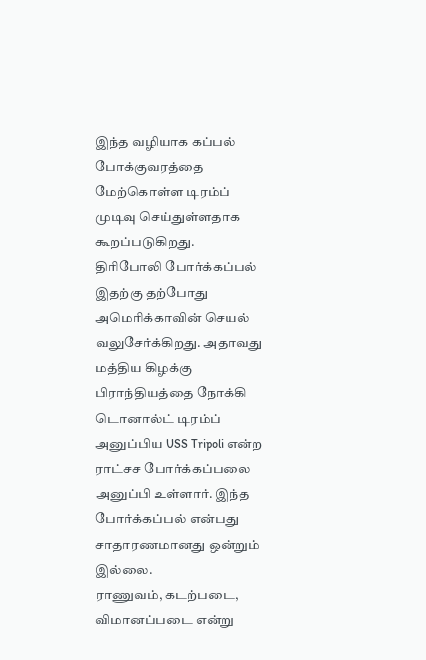இந்த வழியாக கப்பல் போக்குவரத்தை மேற்கொள்ள டிரம்ப் முடிவு செய்துள்ளதாக கூறப்படுகிறது.
திரிபோலி போர்க்கப்பல்
இதற்கு தற்போது அமெரிக்காவின் செயல் வலுசேர்க்கிறது. அதாவது மத்திய கிழக்கு பிராந்தியத்தை நோக்கி டொனால்ட் டிரம்ப் அனுப்பிய USS Tripoli என்ற ராட்சச போர்க்கப்பலை அனுப்பி உள்ளார். இந்த போர்க்கப்பல் என்பது சாதாரணமானது ஒன்றும் இல்லை.
ராணுவம், கடற்படை, விமானப்படை என்று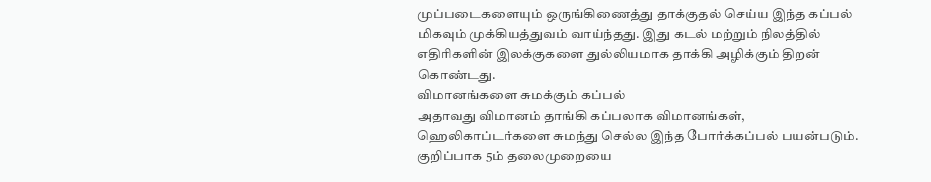முப்படைகளையும் ஒருங்கிணைத்து தாக்குதல் செய்ய இந்த கப்பல் மிகவும் முக்கியத்துவம் வாய்ந்தது. இது கடல் மற்றும் நிலத்தில் எதிரிகளின் இலக்குகளை துல்லியமாக தாக்கி அழிக்கும் திறன் கொண்டது.
விமானங்களை சுமக்கும் கப்பல்
அதாவது விமானம் தாங்கி கப்பலாக விமானங்கள், ஹெலிகாப்டர்களை சுமந்து செல்ல இந்த போர்க்கப்பல் பயன்படும். குறிப்பாக 5ம் தலைமுறையை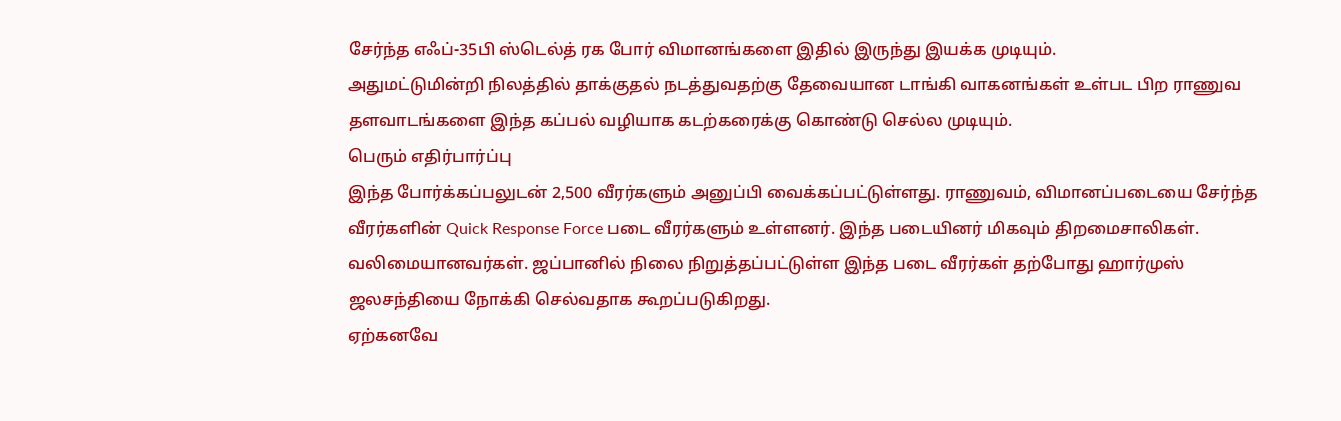சேர்ந்த எஃப்-35பி ஸ்டெல்த் ரக போர் விமானங்களை இதில் இருந்து இயக்க முடியும்.
அதுமட்டுமின்றி நிலத்தில் தாக்குதல் நடத்துவதற்கு தேவையான டாங்கி வாகனங்கள் உள்பட பிற ராணுவ தளவாடங்களை இந்த கப்பல் வழியாக கடற்கரைக்கு கொண்டு செல்ல முடியும்.
பெரும் எதிர்பார்ப்பு
இந்த போர்க்கப்பலுடன் 2,500 வீரர்களும் அனுப்பி வைக்கப்பட்டுள்ளது. ராணுவம், விமானப்படையை சேர்ந்த வீரர்களின் Quick Response Force படை வீரர்களும் உள்ளனர். இந்த படையினர் மிகவும் திறமைசாலிகள். வலிமையானவர்கள். ஜப்பானில் நிலை நிறுத்தப்பட்டுள்ள இந்த படை வீரர்கள் தற்போது ஹார்முஸ் ஜலசந்தியை நோக்கி செல்வதாக கூறப்படுகிறது.
ஏற்கனவே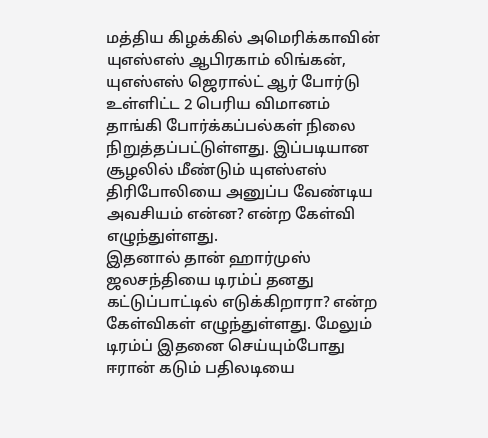மத்திய கிழக்கில் அமெரிக்காவின் யுஎஸ்எஸ் ஆபிரகாம் லிங்கன், யுஎஸ்எஸ் ஜெரால்ட் ஆர் போர்டு உள்ளிட்ட 2 பெரிய விமானம் தாங்கி போர்க்கப்பல்கள் நிலை நிறுத்தப்பட்டுள்ளது. இப்படியான சூழலில் மீண்டும் யுஎஸ்எஸ் திரிபோலியை அனுப்ப வேண்டிய அவசியம் என்ன? என்ற கேள்வி எழுந்துள்ளது.
இதனால் தான் ஹார்முஸ் ஜலசந்தியை டிரம்ப் தனது கட்டுப்பாட்டில் எடுக்கிறாரா? என்ற கேள்விகள் எழுந்துள்ளது. மேலும் டிரம்ப் இதனை செய்யும்போது ஈரான் கடும் பதிலடியை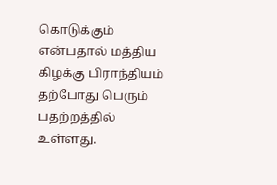கொடுக்கும் என்பதால் மத்திய கிழக்கு பிராந்தியம் தற்போது பெரும் பதற்றத்தில் உள்ளது.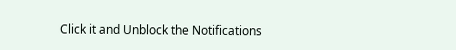Click it and Unblock the Notifications